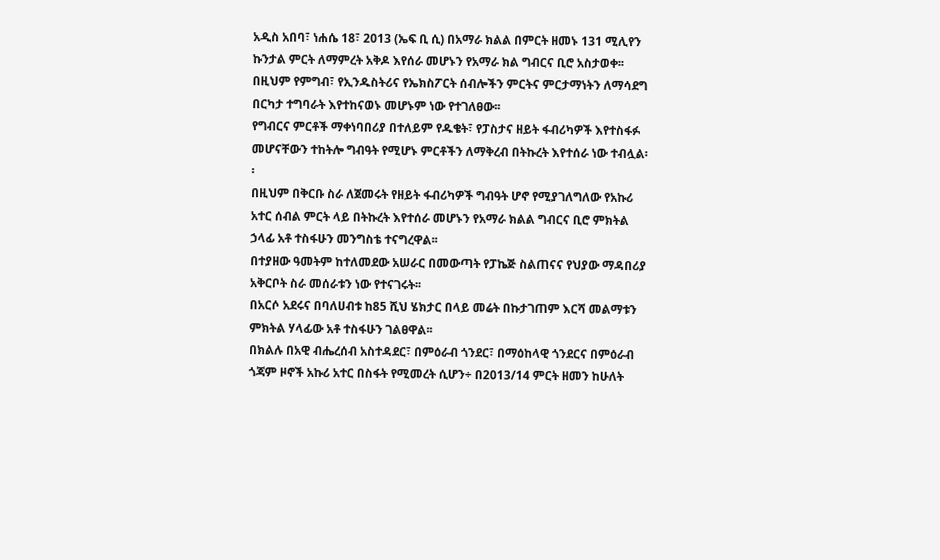አዲስ አበባ፣ ነሐሴ 18፣ 2013 (ኤፍ ቢ ሲ) በአማራ ክልል በምርት ዘመኑ 131 ሚሊየን ኩንታል ምርት ለማምረት አቅዶ እየሰራ መሆኑን የአማራ ክል ግብርና ቢሮ አስታወቀ፡፡
በዚህም የምግብ፣ የኢንዱስትሪና የኤክስፖርት ሰብሎችን ምርትና ምርታማነትን ለማሳደግ በርካታ ተግባራት እየተከናወኑ መሆኑም ነው የተገለፀው፡፡
የግብርና ምርቶች ማቀነባበሪያ በተለይም የዱቄት፣ የፓስታና ዘይት ፋብሪካዎች እየተስፋፉ መሆናቸውን ተከትሎ ግብዓት የሚሆኑ ምርቶችን ለማቅረብ በትኩረት እየተሰራ ነው ተብሏል፡፡
በዚህም በቅርቡ ስራ ለጀመሩት የዘይት ፋብሪካዎች ግብዓት ሆኖ የሚያገለግለው የአኩሪ አተር ሰብል ምርት ላይ በትኩረት እየተሰራ መሆኑን የአማራ ክልል ግብርና ቢሮ ምክትል ኃላፊ አቶ ተስፋሁን መንግስቴ ተናግረዋል፡፡
በተያዘው ዓመትም ከተለመደው አሠራር በመውጣት የፓኬጅ ስልጠናና የህያው ማዳበሪያ አቅርቦት ስራ መሰራቱን ነው የተናገሩት፡፡
በአርሶ አደሩና በባለሀብቱ ከ85 ሺህ ሄክታር በላይ መሬት በኩታገጠም እርሻ መልማቱን ምክትል ሃላፊው አቶ ተስፋሁን ገልፀዋል፡፡
በክልሉ በአዊ ብሔረሰብ አስተዳደር፣ በምዕራብ ጎንደር፣ በማዕከላዊ ጎንደርና በምዕራብ ጎጃም ዞኖች አኩሪ አተር በስፋት የሚመረት ሲሆን÷ በ2013/14 ምርት ዘመን ከሁለት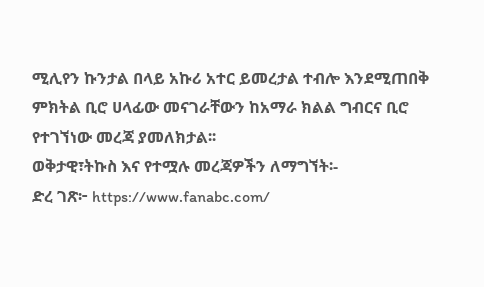ሚሊየን ኩንታል በላይ አኩሪ አተር ይመረታል ተብሎ እንደሚጠበቅ ምክትል ቢሮ ሀላፊው መናገራቸውን ከአማራ ክልል ግብርና ቢሮ የተገኘነው መረጃ ያመለክታል፡፡
ወቅታዊ፣ትኩስ እና የተሟሉ መረጃዎችን ለማግኘት፡-
ድረ ገጽ፦ https://www.fanabc.com/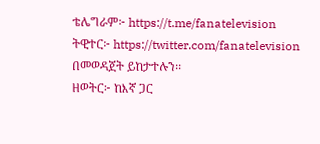ቴሌግራም፦ https://t.me/fanatelevision
ትዊተር፦ https://twitter.com/fanatelevision በመወዳጀት ይከታተሉን፡፡
ዘወትር፦ ከእኛ ጋር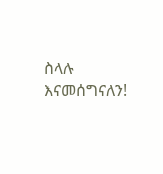ስላሉ እናመሰግናለን!